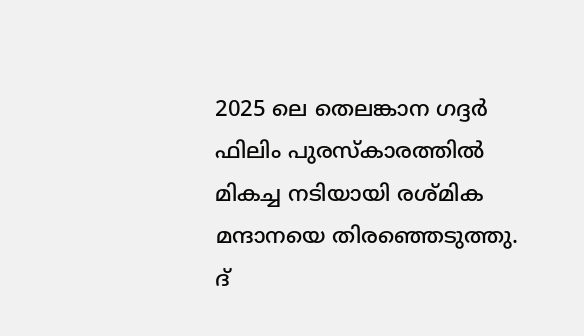2025 ലെ തെലങ്കാന ഗദ്ദർ ഫിലിം പുരസ്കാരത്തിൽ മികച്ച നടിയായി രശ്മിക മന്ദാനയെ തിരഞ്ഞെടുത്തു. ദ്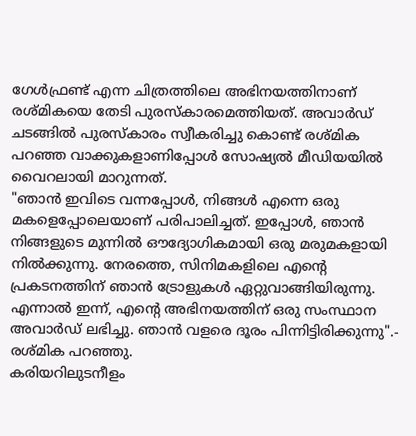ഗേൾഫ്രണ്ട് എന്ന ചിത്രത്തിലെ അഭിനയത്തിനാണ് രശ്മികയെ തേടി പുരസ്കാരമെത്തിയത്. അവാർഡ് ചടങ്ങിൽ പുരസ്കാരം സ്വീകരിച്ചു കൊണ്ട് രശ്മിക പറഞ്ഞ വാക്കുകളാണിപ്പോൾ സോഷ്യൽ മീഡിയയിൽ വൈറലായി മാറുന്നത്.
"ഞാൻ ഇവിടെ വന്നപ്പോൾ, നിങ്ങൾ എന്നെ ഒരു മകളെപ്പോലെയാണ് പരിപാലിച്ചത്. ഇപ്പോൾ, ഞാൻ നിങ്ങളുടെ മുന്നിൽ ഔദ്യോഗികമായി ഒരു മരുമകളായി നിൽക്കുന്നു. നേരത്തെ, സിനിമകളിലെ എന്റെ പ്രകടനത്തിന് ഞാൻ ട്രോളുകൾ ഏറ്റുവാങ്ങിയിരുന്നു. എന്നാൽ ഇന്ന്, എന്റെ അഭിനയത്തിന് ഒരു സംസ്ഥാന അവാർഡ് ലഭിച്ചു. ഞാൻ വളരെ ദൂരം പിന്നിട്ടിരിക്കുന്നു".- രശ്മിക പറഞ്ഞു.
കരിയറിലുടനീളം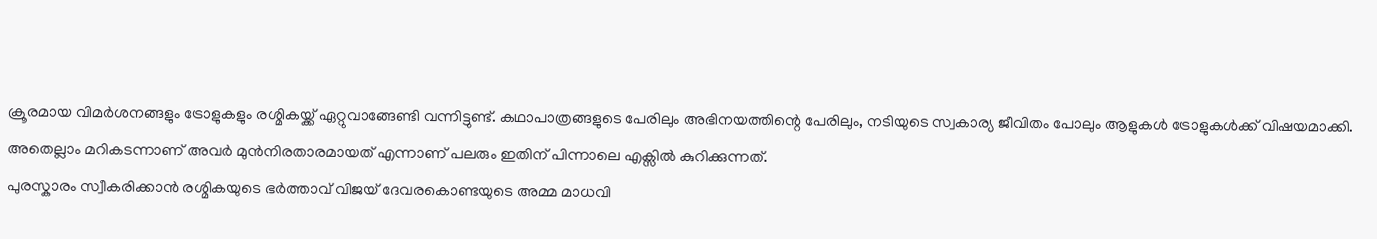ക്രൂരമായ വിമർശനങ്ങളും ട്രോളുകളും രശ്മികയ്ക്ക് ഏറ്റുവാങ്ങേണ്ടി വന്നിട്ടുണ്ട്. കഥാപാത്രങ്ങളുടെ പേരിലും അഭിനയത്തിന്റെ പേരിലും, നടിയുടെ സ്വകാര്യ ജീവിതം പോലും ആളുകൾ ട്രോളുകൾക്ക് വിഷയമാക്കി. അതെല്ലാം മറികടന്നാണ് അവർ മുൻനിരതാരമായത് എന്നാണ് പലരും ഇതിന് പിന്നാലെ എക്സിൽ കുറിക്കുന്നത്.
പുരസ്കാരം സ്വീകരിക്കാൻ രശ്മികയുടെ ഭർത്താവ് വിജയ് ദേവരകൊണ്ടയുടെ അമ്മ മാധവി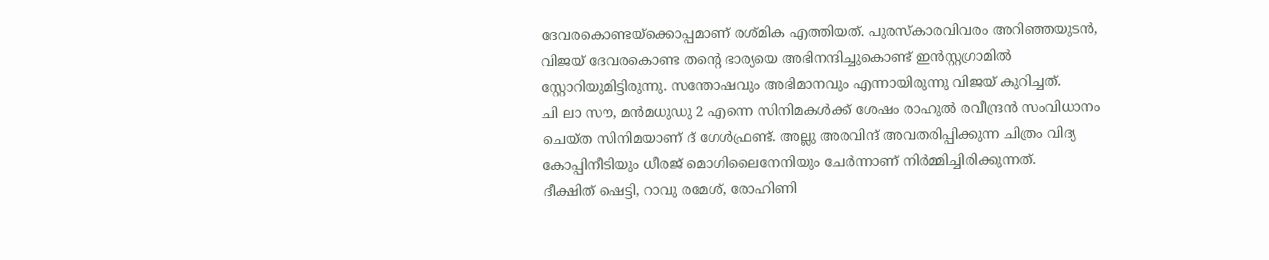ദേവരകൊണ്ടയ്ക്കൊപ്പമാണ് രശ്മിക എത്തിയത്. പുരസ്കാരവിവരം അറിഞ്ഞയുടൻ, വിജയ് ദേവരകൊണ്ട തന്റെ ഭാര്യയെ അഭിനന്ദിച്ചുകൊണ്ട് ഇൻസ്റ്റഗ്രാമിൽ സ്റ്റോറിയുമിട്ടിരുന്നു. സന്തോഷവും അഭിമാനവും എന്നായിരുന്നു വിജയ് കുറിച്ചത്.
ചി ലാ സൗ, മൻമധുഡു 2 എന്നെ സിനിമകൾക്ക് ശേഷം രാഹുൽ രവീന്ദ്രൻ സംവിധാനം ചെയ്ത സിനിമയാണ് ദ് ഗേൾഫ്രണ്ട്. അല്ലു അരവിന്ദ് അവതരിപ്പിക്കുന്ന ചിത്രം വിദ്യ കോപ്പിനീടിയും ധീരജ് മൊഗിലൈനേനിയും ചേർന്നാണ് നിർമ്മിച്ചിരിക്കുന്നത്.
ദീക്ഷിത് ഷെട്ടി, റാവു രമേശ്, രോഹിണി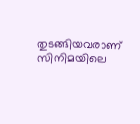തുടങ്ങിയവരാണ് സിനിമയിലെ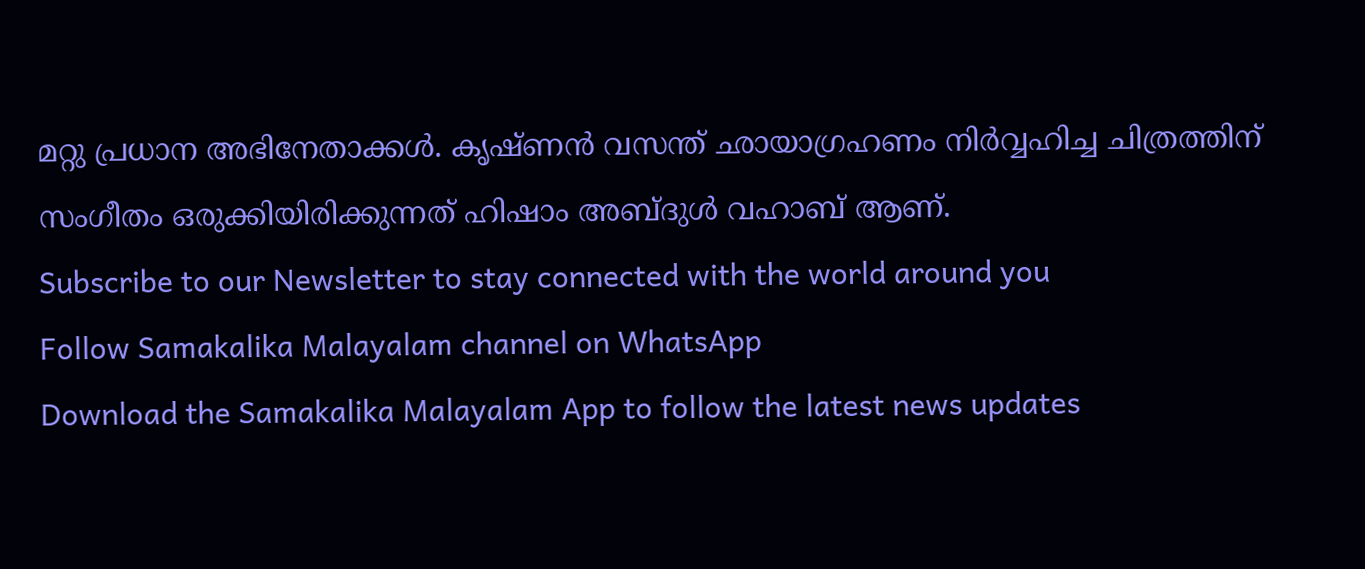മറ്റു പ്രധാന അഭിനേതാക്കൾ. കൃഷ്ണൻ വസന്ത് ഛായാഗ്രഹണം നിർവ്വഹിച്ച ചിത്രത്തിന് സംഗീതം ഒരുക്കിയിരിക്കുന്നത് ഹിഷാം അബ്ദുൾ വഹാബ് ആണ്.
Subscribe to our Newsletter to stay connected with the world around you
Follow Samakalika Malayalam channel on WhatsApp
Download the Samakalika Malayalam App to follow the latest news updates